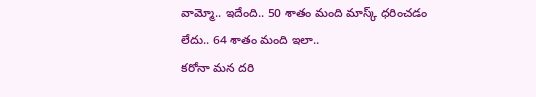వామ్మో.. ఇదేంది.. 50 శాతం మంది మాస్క్ ధరించడం లేదు.. 64 శాతం మంది ఇలా..
కరోనా మన దరి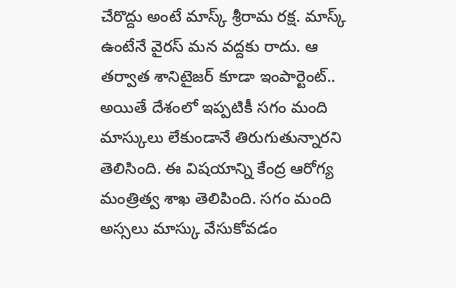చేరొద్దు అంటే మాస్క్ శ్రీరామ రక్ష. మాస్క్ ఉంటేనే వైరస్ మన వద్దకు రాదు. ఆ తర్వాత శానిటైజర్ కూడా ఇంపార్టెంట్.. అయితే దేశంలో ఇప్పటికీ సగం మంది మాస్కులు లేకుండానే తిరుగుతున్నారని తెలిసింది. ఈ విషయాన్ని కేంద్ర ఆరోగ్య మంత్రిత్వ శాఖ తెలిపింది. సగం మంది అస్సలు మాస్కు వేసుకోవడం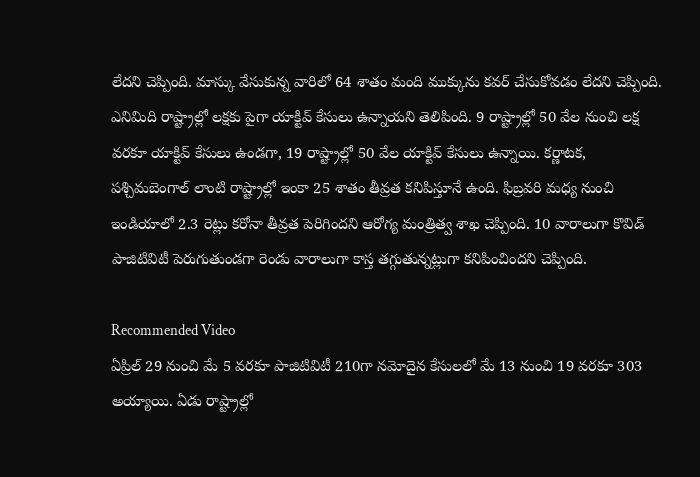లేదని చెప్పింది. మాస్కు వేసుకున్న వారిలో 64 శాతం మంది ముక్కును కవర్ చేసుకోవడం లేదని చెప్పింది.
ఎనిమిది రాష్ట్రాల్లో లక్షకు పైగా యాక్టివ్ కేసులు ఉన్నాయని తెలిపింది. 9 రాష్ట్రాల్లో 50 వేల నుంచి లక్ష వరకూ యాక్టివ్ కేసులు ఉండగా, 19 రాష్ట్రాల్లో 50 వేల యాక్టివ్ కేసులు ఉన్నాయి. కర్ణాటక, పశ్చిమబెంగాల్ లాంటి రాష్ట్రాల్లో ఇంకా 25 శాతం తీవ్రత కనిపిస్తూనే ఉంది. ఫిబ్రవరి మధ్య నుంచి ఇండియాలో 2.3 రెట్లు కరోనా తీవ్రత పెరిగిందని ఆరోగ్య మంత్రిత్వ శాఖ చెప్పింది. 10 వారాలుగా కొవిడ్ పాజిటివిటీ పెరుగుతుండగా రెండు వారాలుగా కాస్త తగ్గుతున్నట్లుగా కనిపించిందని చెప్పింది.

Recommended Video
ఏప్రిల్ 29 నుంచి మే 5 వరకూ పాజిటివిటీ 210గా నమోదైన కేసులలో మే 13 నుంచి 19 వరకూ 303 అయ్యాయి. ఏడు రాష్ట్రాల్లో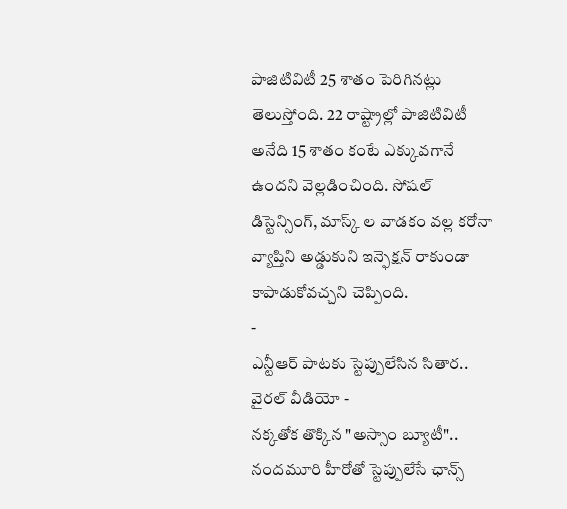పాజిటివిటీ 25 శాతం పెరిగినట్లు తెలుస్తోంది. 22 రాష్ట్రాల్లో పాజిటివిటీ అనేది 15 శాతం కంటే ఎక్కువగానే ఉందని వెల్లడించింది. సోషల్ డిస్టెన్సింగ్, మాస్క్ ల వాడకం వల్ల కరోనా వ్యాప్తిని అడ్డుకుని ఇన్ఫెక్షన్ రాకుండా కాపాడుకోవచ్చని చెప్పింది.
-
ఎన్టీఆర్ పాటకు స్టెప్పులేసిన సితార.. వైరల్ వీడియో -
నక్కతోక తొక్కిన "అస్సాం బ్యూటీ".. నందమూరి హీరోతో స్టెప్పులేసే ఛాన్స్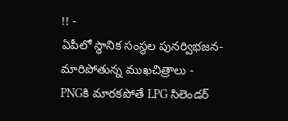!! -
ఏపీలో స్థానిక సంస్థల పునర్విభజన- మారిపోతున్న ముఖచిత్రాలు -
PNGకి మారకపోతే LPG సిలెండర్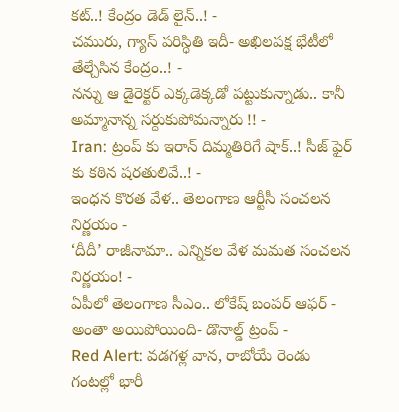కట్..! కేంద్రం డెడ్ లైన్..! -
చమురు, గ్యాస్ పరిస్ధితి ఇదీ- అఖిలపక్ష భేటీలో తేల్చేసిన కేంద్రం..! -
నన్ను ఆ డైరెక్టర్ ఎక్కడెక్కడో పట్టుకున్నాడు.. కానీ అమ్మానాన్న సర్దుకుపోమన్నారు !! -
Iran: ట్రంప్ కు ఇరాన్ దిమ్మతిరిగే షాక్..! సీజ్ ఫైర్ కు కఠిన షరతులివే..! -
ఇంధన కొరత వేళ.. తెలంగాణ ఆర్టీసీ సంచలన నిర్ణయం -
‘దీదీ’ రాజీనామా.. ఎన్నికల వేళ మమత సంచలన నిర్ణయం! -
ఏపీలో తెలంగాణ సీఎం.. లోకేష్ బంపర్ ఆఫర్ -
అంతా అయిపోయింది- డొనాల్డ్ ట్రంప్ -
Red Alert: వడగళ్ల వాన, రాబోయే రెండు గంటల్లో భారీ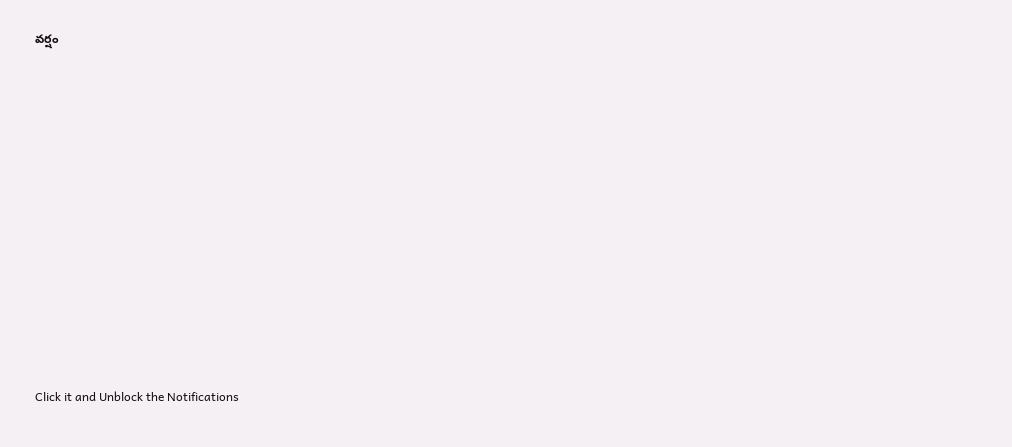వర్షం












Click it and Unblock the Notifications